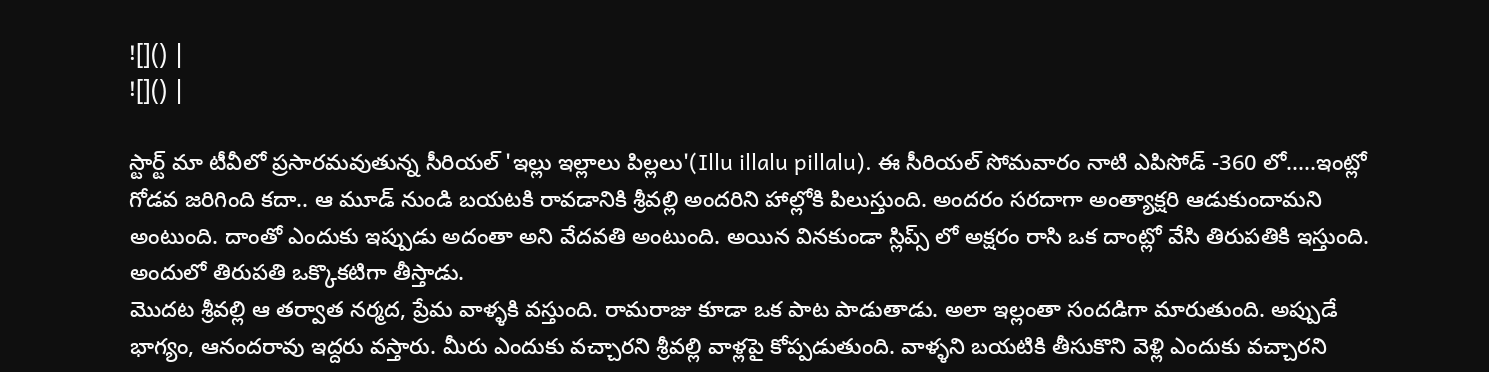![]() |
![]() |

స్టార్ట్ మా టీవీలో ప్రసారమవుతున్న సీరియల్ 'ఇల్లు ఇల్లాలు పిల్లలు'(Illu illalu pillalu). ఈ సీరియల్ సోమవారం నాటి ఎపిసోడ్ -360 లో.....ఇంట్లో గోడవ జరిగింది కదా.. ఆ మూడ్ నుండి బయటకి రావడానికి శ్రీవల్లి అందరిని హాల్లోకి పిలుస్తుంది. అందరం సరదాగా అంత్యాక్షరి ఆడుకుందామని అంటుంది. దాంతో ఎందుకు ఇప్పుడు అదంతా అని వేదవతి అంటుంది. అయిన వినకుండా స్లిప్స్ లో అక్షరం రాసి ఒక దాంట్లో వేసి తిరుపతికి ఇస్తుంది. అందులో తిరుపతి ఒక్కొకటిగా తీస్తాడు.
మొదట శ్రీవల్లి ఆ తర్వాత నర్మద, ప్రేమ వాళ్ళకి వస్తుంది. రామరాజు కూడా ఒక పాట పాడుతాడు. అలా ఇల్లంతా సందడిగా మారుతుంది. అప్పుడే భాగ్యం, ఆనందరావు ఇద్దరు వస్తారు. మీరు ఎందుకు వచ్చారని శ్రీవల్లి వాళ్లపై కోప్పడుతుంది. వాళ్ళని బయటికి తీసుకొని వెళ్లి ఎందుకు వచ్చారని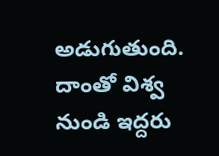అడుగుతుంది. దాంతో విశ్వ నుండి ఇద్దరు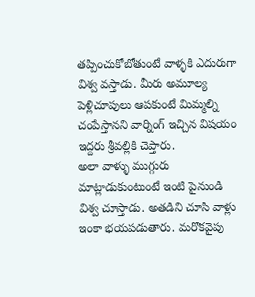తప్పించుకోబోతుంటే వాళ్ళకి ఎదురుగా విశ్వ వస్తాడు. మీరు అమూల్య పెళ్లిచూపులు ఆపకుంటే మిమ్మల్ని చంపేస్తానని వార్నింగ్ ఇచ్చిన విషయం ఇద్దరు శ్రీవల్లికి చెప్తారు.
అలా వాళ్ళు ముగ్గురు మాట్లాడుకుంటుంటే ఇంటి పైనుండి విశ్వ చూస్తాడు. అతడిని చూసి వాళ్లు ఇంకా భయపడుతారు. మరొకవైపు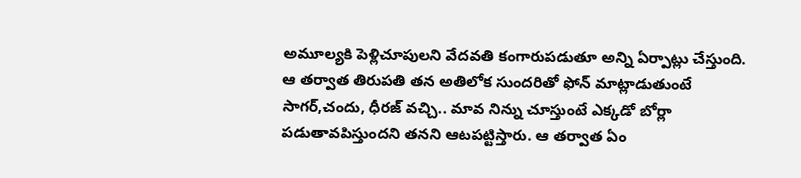అమూల్యకి పెళ్లిచూపులని వేదవతి కంగారుపడుతూ అన్ని ఏర్పాట్లు చేస్తుంది. ఆ తర్వాత తిరుపతి తన అతిలోక సుందరితో ఫోన్ మాట్లాడుతుంటే సాగర్,చందు, ధీరజ్ వచ్చి.. మావ నిన్ను చూస్తుంటే ఎక్కడో బోర్లా పడుతావపిస్తుందని తనని ఆటపట్టిస్తారు. ఆ తర్వాత ఏం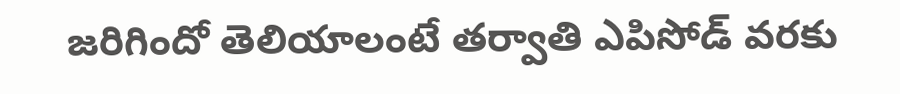జరిగిందో తెలియాలంటే తర్వాతి ఎపిసోడ్ వరకు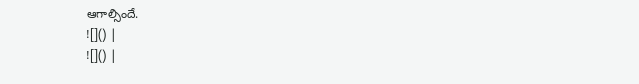ఆగాల్సిందే.
![]() |
![]() |